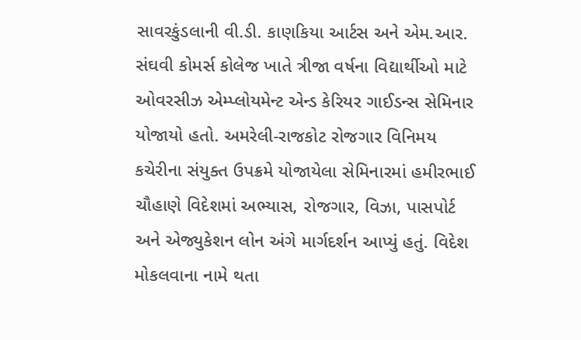સાવરકુંડલાની વી.ડી. કાણકિયા આર્ટસ અને એમ.આર. સંઘવી કોમર્સ કોલેજ ખાતે ત્રીજા વર્ષના વિદ્યાર્થીઓ માટે ઓવરસીઝ એમ્પ્લોયમેન્ટ એન્ડ કેરિયર ગાઈડન્સ સેમિનાર યોજાયો હતો. અમરેલી-રાજકોટ રોજગાર વિનિમય કચેરીના સંયુક્ત ઉપક્રમે યોજાયેલા સેમિનારમાં હમીરભાઈ ચૌહાણે વિદેશમાં અભ્યાસ, રોજગાર, વિઝા, પાસપોર્ટ અને એજ્યુકેશન લોન અંગે માર્ગદર્શન આપ્યું હતું. વિદેશ મોકલવાના નામે થતા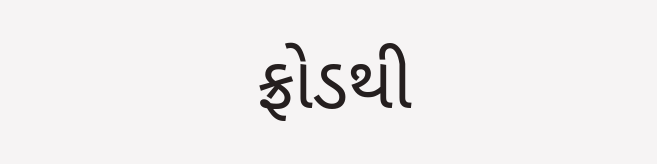ફ્રોડથી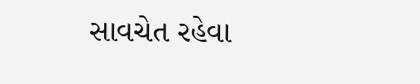સાવચેત રહેવા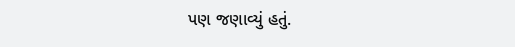પણ જણાવ્યું હતું.